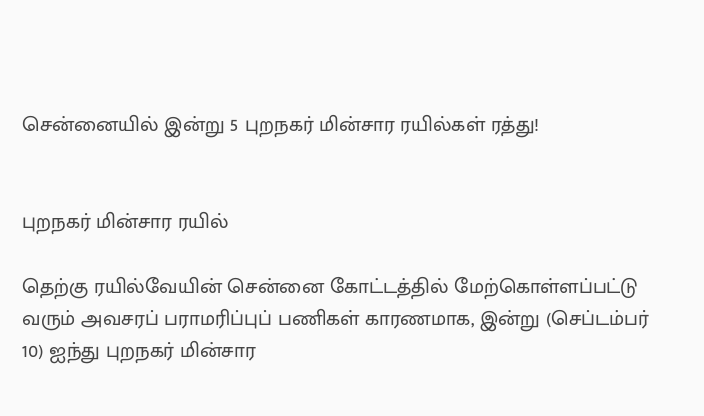சென்னையில் இன்று 5 புறநகர் மின்சார ரயில்கள் ரத்து!


புறநகர் மின்சார ரயில்

தெற்கு ரயில்வேயின் சென்னை கோட்டத்தில் மேற்கொள்ளப்பட்டு வரும் அவசரப் பராமரிப்புப் பணிகள் காரணமாக, இன்று (செப்டம்பர் 10) ஐந்து புறநகர் மின்சார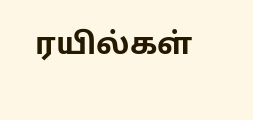ரயில்கள்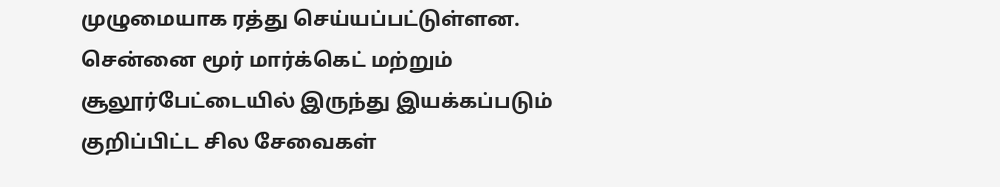முழுமையாக ரத்து செய்யப்பட்டுள்ளன. சென்னை மூர் மார்க்கெட் மற்றும் சூலூர்பேட்டையில் இருந்து இயக்கப்படும் குறிப்பிட்ட சில சேவைகள்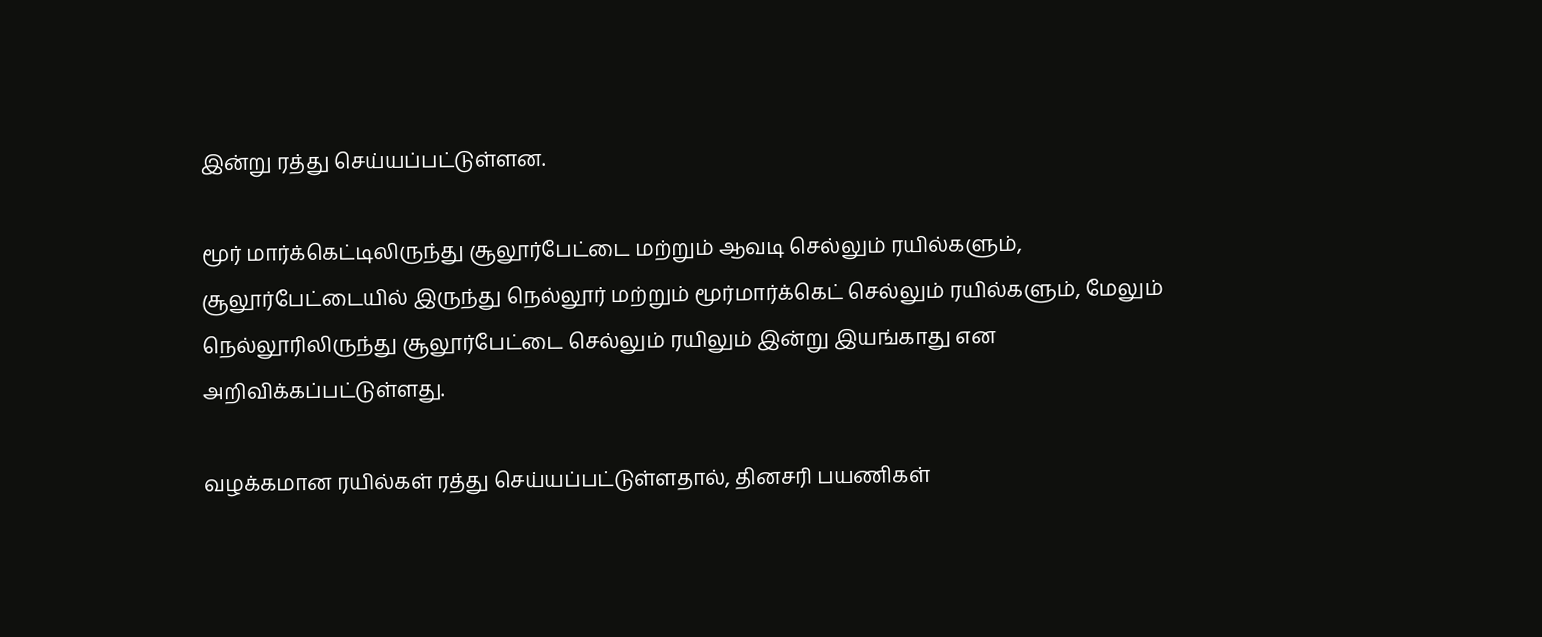இன்று ரத்து செய்யப்பட்டுள்ளன.

மூர் மார்க்கெட்டிலிருந்து சூலூர்பேட்டை மற்றும் ஆவடி செல்லும் ரயில்களும், சூலூர்பேட்டையில் இருந்து நெல்லூர் மற்றும் மூர்மார்க்கெட் செல்லும் ரயில்களும், மேலும் நெல்லூரிலிருந்து சூலூர்பேட்டை செல்லும் ரயிலும் இன்று இயங்காது என அறிவிக்கப்பட்டுள்ளது.

வழக்கமான ரயில்கள் ரத்து செய்யப்பட்டுள்ளதால், தினசரி பயணிகள்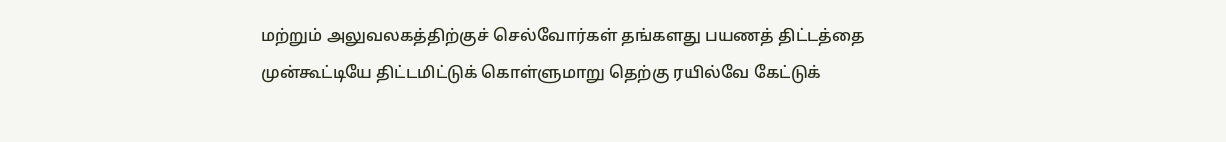மற்றும் அலுவலகத்திற்குச் செல்வோர்கள் தங்களது பயணத் திட்டத்தை முன்கூட்டியே திட்டமிட்டுக் கொள்ளுமாறு தெற்கு ரயில்வே கேட்டுக்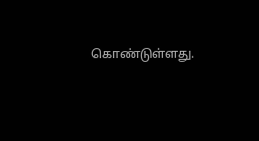கொண்டுள்ளது.